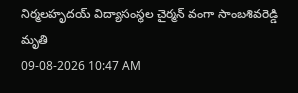నిర్మలహృదయ్ విద్యాసంస్థల చైర్మన్ వంగా సాంబశివరెడ్డి మృతి
09-08-2026 10:47 AM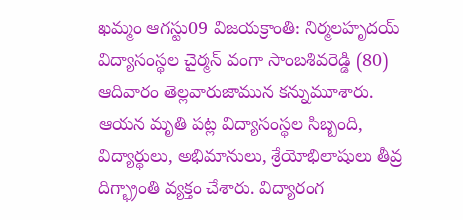ఖమ్మం ఆగస్టు09 విజయక్రాంతి: నిర్మలహృదయ్ విద్యాసంస్థల చైర్మన్ వంగా సాంబశివరెడ్డి (80) ఆదివారం తెల్లవారుజామున కన్నుమూశారు. ఆయన మృతి పట్ల విద్యాసంస్థల సిబ్బంది, విద్యార్థులు, అభిమానులు, శ్రేయోభిలాషులు తీవ్ర దిగ్భ్రాంతి వ్యక్తం చేశారు. విద్యారంగ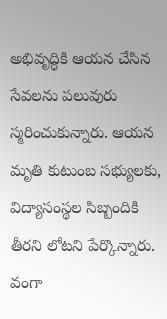అభివృద్ధికి ఆయన చేసిన సేవలను పలువురు స్మరించుకున్నారు. ఆయన మృతి కుటుంబ సభ్యులకు, విద్యాసంస్థల సిబ్బందికి తీరని లోటని పేర్కొన్నారు. వంగా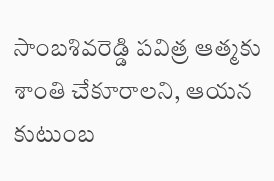సాంబశివరెడ్డి పవిత్ర ఆత్మకు శాంతి చేకూరాలని, ఆయన కుటుంబ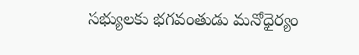సభ్యులకు భగవంతుడు మనోధైర్యం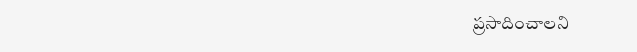ప్రసాదించాలని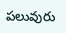పలువురు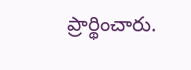ప్రార్థించారు.